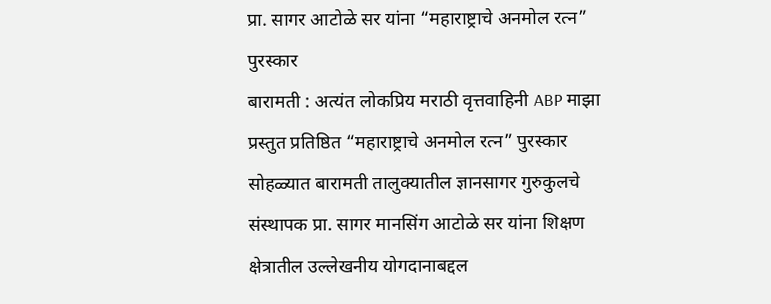प्रा. सागर आटोळे सर यांना “महाराष्ट्राचे अनमोल रत्न” पुरस्कार
बारामती : अत्यंत लोकप्रिय मराठी वृत्तवाहिनी ABP माझा प्रस्तुत प्रतिष्ठित “महाराष्ट्राचे अनमोल रत्न” पुरस्कार सोहळ्यात बारामती तालुक्यातील ज्ञानसागर गुरुकुलचे संस्थापक प्रा. सागर मानसिंग आटोळे सर यांना शिक्षण क्षेत्रातील उल्लेखनीय योगदानाबद्दल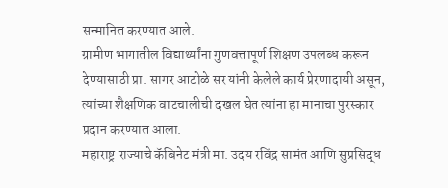सन्मानित करण्यात आले.
ग्रामीण भागातील विद्यार्थ्यांना गुणवत्तापूर्ण शिक्षण उपलब्ध करून देण्यासाठी प्रा. सागर आटोळे सर यांनी केलेले कार्य प्रेरणादायी असून, त्यांच्या शैक्षणिक वाटचालीची दखल घेत त्यांना हा मानाचा पुरस्कार प्रदान करण्यात आला.
महाराष्ट्र राज्याचे कॅबिनेट मंत्री मा. उदय रविंद्र सामंत आणि सुप्रसिद्ध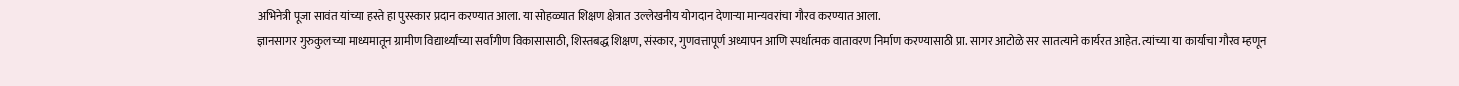अभिनेत्री पूजा सावंत यांच्या हस्ते हा पुरस्कार प्रदान करण्यात आला. या सोहळ्यात शिक्षण क्षेत्रात उल्लेखनीय योगदान देणाऱ्या मान्यवरांचा गौरव करण्यात आला.
ज्ञानसागर गुरुकुलच्या माध्यमातून ग्रामीण विद्यार्थ्यांच्या सर्वांगीण विकासासाठी, शिस्तबद्ध शिक्षण, संस्कार, गुणवत्तापूर्ण अध्यापन आणि स्पर्धात्मक वातावरण निर्माण करण्यासाठी प्रा. सागर आटोळे सर सातत्याने कार्यरत आहेत. त्यांच्या या कार्याचा गौरव म्हणून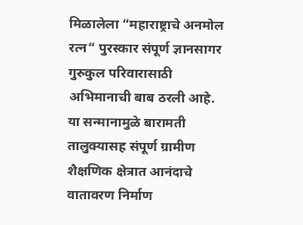मिळालेला “महाराष्ट्राचे अनमोल रत्न” पुरस्कार संपूर्ण ज्ञानसागर गुरुकुल परिवारासाठी अभिमानाची बाब ठरली आहे.
या सन्मानामुळे बारामती तालुक्यासह संपूर्ण ग्रामीण शैक्षणिक क्षेत्रात आनंदाचे वातावरण निर्माण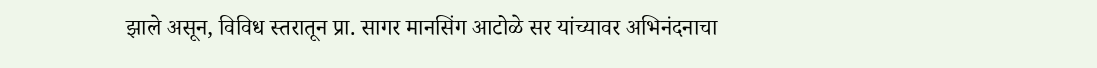झाले असून, विविध स्तरातून प्रा. सागर मानसिंग आटोळे सर यांच्यावर अभिनंदनाचा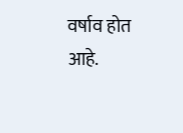वर्षाव होत आहे.